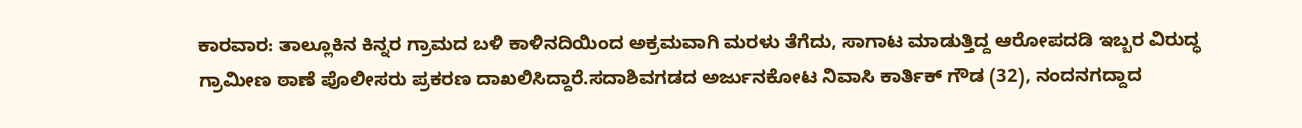ಕಾರವಾರ: ತಾಲ್ಲೂಕಿನ ಕಿನ್ನರ ಗ್ರಾಮದ ಬಳಿ ಕಾಳಿನದಿಯಿಂದ ಅಕ್ರಮವಾಗಿ ಮರಳು ತೆಗೆದು, ಸಾಗಾಟ ಮಾಡುತ್ತಿದ್ದ ಆರೋಪದಡಿ ಇಬ್ಬರ ವಿರುದ್ಧ ಗ್ರಾಮೀಣ ಠಾಣೆ ಪೊಲೀಸರು ಪ್ರಕರಣ ದಾಖಲಿಸಿದ್ದಾರೆ.ಸದಾಶಿವಗಡದ ಅರ್ಜುನಕೋಟ ನಿವಾಸಿ ಕಾರ್ತಿಕ್ ಗೌಡ (32), ನಂದನಗದ್ದಾದ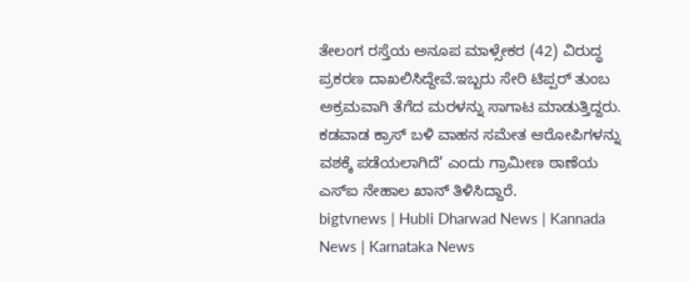ತೇಲಂಗ ರಸ್ತೆಯ ಅನೂಪ ಮಾಳ್ಸೇಕರ (42) ವಿರುದ್ಧ ಪ್ರಕರಣ ದಾಖಲಿಸಿದ್ದೇವೆ.ಇಬ್ಬರು ಸೇರಿ ಟಿಪ್ಪರ್ ತುಂಬ ಅಕ್ರಮವಾಗಿ ತೆಗೆದ ಮರಳನ್ನು ಸಾಗಾಟ ಮಾಡುತ್ತಿದ್ದರು. ಕಡವಾಡ ಕ್ರಾಸ್ ಬಳಿ ವಾಹನ ಸಮೇತ ಆರೋಪಿಗಳನ್ನು ವಶಕ್ಕೆ ಪಡೆಯಲಾಗಿದೆ’ ಎಂದು ಗ್ರಾಮೀಣ ಠಾಣೆಯ ಎಸ್ಐ ನೇಹಾಲ ಖಾನ್ ತಿಳಿಸಿದ್ದಾರೆ.
bigtvnews | Hubli Dharwad News | Kannada News | Karnataka News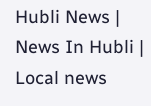Hubli News | News In Hubli | Local news